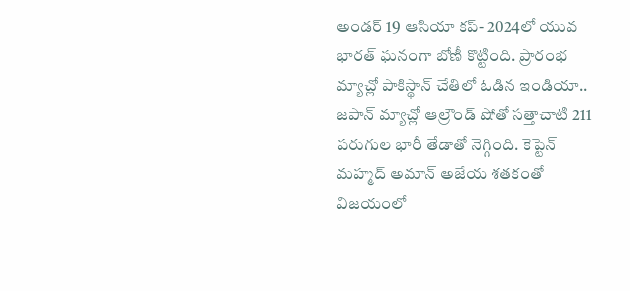అండర్ 19 ఆసియా కప్- 2024లో యువ భారత్ ఘనంగా బోణీ కొట్టింది. ప్రారంభ మ్యాచ్లో పాకిస్థాన్ చేతిలో ఓడిన ఇండియా.. జపాన్ మ్యాచ్లో ఆల్రౌండ్ షోతో సత్తాచాటి 211 పరుగుల భారీ తేడాతో నెగ్గింది. కెప్టెన్ మహ్మద్ అమాన్ అజేయ శతకంతో విజయంలో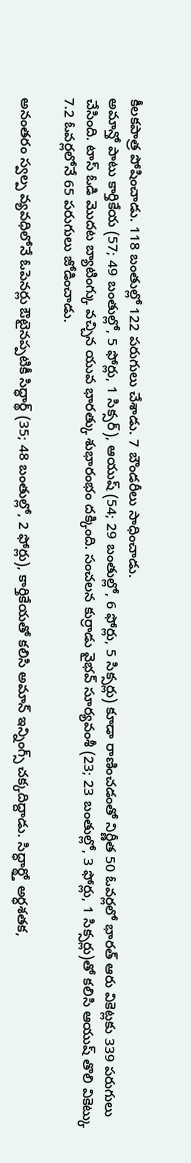కీలకపాత్ర పోషించాడు. 118 బంతుల్లో 122 పరుగులు చేశాడు. 7 బౌండరీలు సాధించాడు.
అమాన్తో పాటు కార్తికేయ (57; 49 బంతుల్లో, 5 ఫోర్లు, 1 సిక్సర్), ఆయుష్ (54; 29 బంతుల్లో, 6 ఫోర్లు, 5 సిక్సర్లు) కూడా రాణించడంతో నిర్ణీత 50 ఓవర్లలో భారత్ ఆరు వికెట్లకు 339 పరుగులు చేసింది. టాస్ ఓడి మొదట బ్యాటింగ్కు వచ్చిన యువ భారత్కు శుభారంభం దక్కింది. సంచలన కుర్రాడు వైభవ్ సూర్యవంశీ (23; 23 బంతుల్లో, 3 ఫోర్లు, 1 సిక్సర్లు)తో కలిసి ఆయుష్ తొలి వికెట్కు 7.2 ఓవర్లలోనే 65 పరుగులు జోడించాడు.

అనంతరం స్వల్ప వ్యవధిలోనే ఓపెనర్లు ఔటైనప్పటికీ సిద్ధార్థ్ (35; 48 బంతుల్లో, 2 ఫోర్లు), కార్తికేయతో కలిసి అమాన్ ఇన్నింగ్స్ చక్కదిద్దాడు. సిద్ధార్థ్తో అర్ధశతక,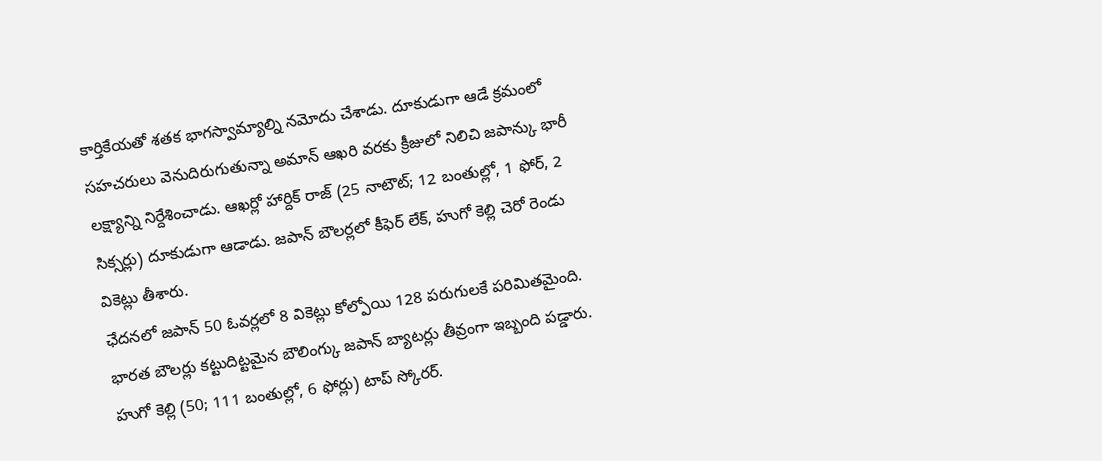కార్తికేయతో శతక భాగస్వామ్యాల్ని నమోదు చేశాడు. దూకుడుగా ఆడే క్రమంలో సహచరులు వెనుదిరుగుతున్నా అమాన్ ఆఖరి వరకు క్రీజులో నిలిచి జపాన్కు భారీ లక్ష్యాన్ని నిర్దేశించాడు. ఆఖర్లో హార్దిక్ రాజ్ (25 నాటౌట్; 12 బంతుల్లో, 1 ఫోర్, 2 సిక్సర్లు) దూకుడుగా ఆడాడు. జపాన్ బౌలర్లలో కీఫెర్ లేక్, హుగో కెల్లి చెరో రెండు వికెట్లు తీశారు.
ఛేదనలో జపాన్ 50 ఓవర్లలో 8 వికెట్లు కోల్పోయి 128 పరుగులకే పరిమితమైంది. భారత బౌలర్లు కట్టుదిట్టమైన బౌలింగ్కు జపాన్ బ్యాటర్లు తీవ్రంగా ఇబ్బంది పడ్డారు. హుగో కెల్లి (50; 111 బంతుల్లో, 6 ఫోర్లు) టాప్ స్కోరర్.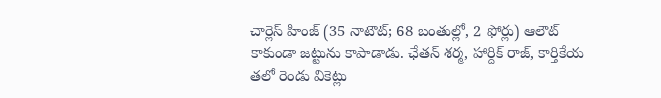చార్లెస్ హింజ్ (35 నాటౌట్; 68 బంతుల్లో, 2 ఫోర్లు) ఆలౌట్ కాకుండా జట్టును కాపాడాడు. ఛేతన్ శర్మ, హార్దిక్ రాజ్, కార్తికేయ తలో రెండు వికెట్లు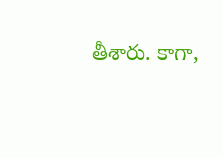తీశారు. కాగా,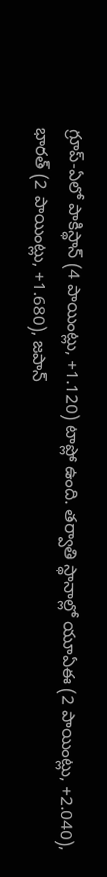గ్రూప్-ఏలో పాకిస్థాన్ (4 పాయింట్లు, +1.120) టాప్లో ఉంది. తర్వాతి స్థానాల్లో యూఏఈ (2 పాయింట్లు, +2.040), భారత్ (2 పాయింట్లు, +1.680), జపాన్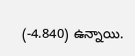(-4.840) ఉన్నాయి.